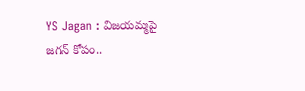YS Jagan : విజయమ్మపై జగన్ కోపం..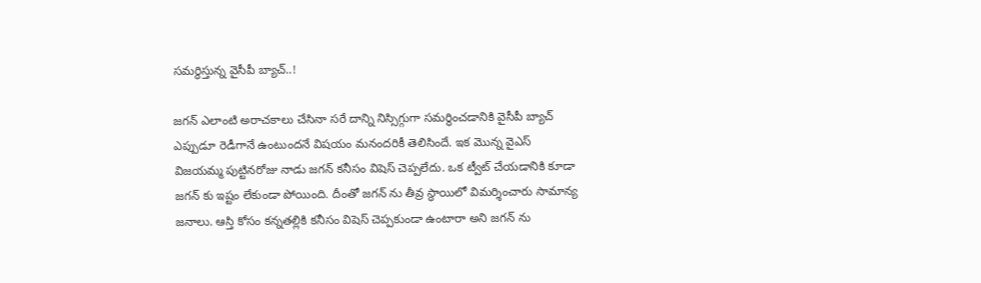సమర్థిస్తున్న వైసీపీ బ్యాచ్..!

జగన్ ఎలాంటి అరాచకాలు చేసినా సరే దాన్ని నిస్సిగ్గుగా సమర్థించడానికి వైసీపీ బ్యాచ్ ఎప్పుడూ రెడీగానే ఉంటుందనే విషయం మనందరికీ తెలిసిందే. ఇక మొన్న వైఎస్ విజయమ్మ పుట్టినరోజు నాడు జగన్ కనీసం విషెస్ చెప్పలేదు. ఒక ట్వీట్ చేయడానికి కూడా జగన్ కు ఇష్టం లేకుండా పోయింది. దీంతో జగన్ ను తీవ్ర స్థాయిలో విమర్శించారు సామాన్య జనాలు. ఆస్తి కోసం కన్నతల్లికి కనీసం విషెస్ చెప్పకుండా ఉంటారా అని జగన్ ను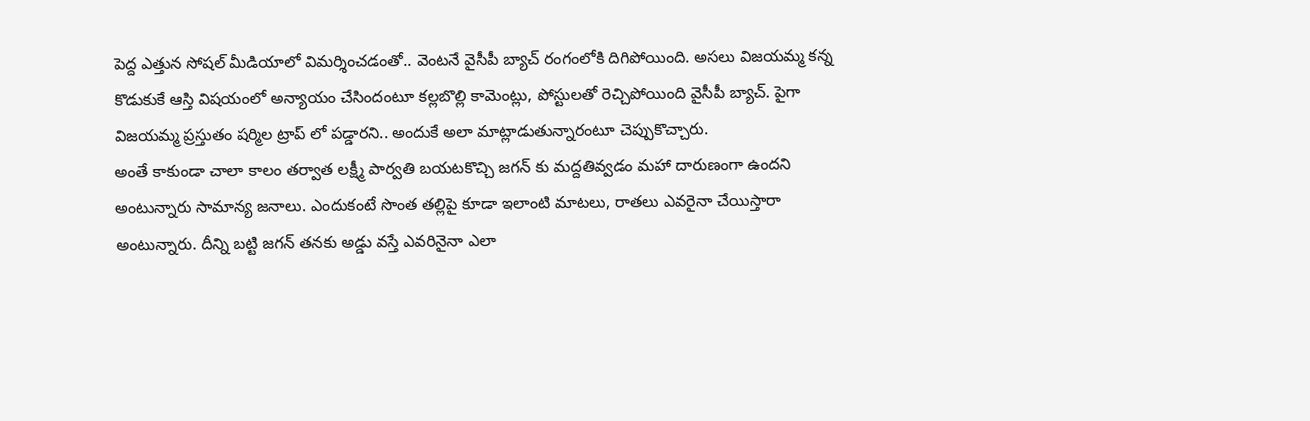పెద్ద ఎత్తున సోషల్ మీడియాలో విమర్శించడంతో.. వెంటనే వైసీపీ బ్యాచ్ రంగంలోకి దిగిపోయింది. అసలు విజయమ్మ కన్న కొడుకుకే ఆస్తి విషయంలో అన్యాయం చేసిందంటూ కల్లబొల్లి కామెంట్లు, పోస్టులతో రెచ్చిపోయింది వైసీపీ బ్యాచ్. పైగా విజయమ్మ ప్రస్తుతం షర్మిల ట్రాప్ లో పడ్డారని.. అందుకే అలా మాట్లాడుతున్నారంటూ చెప్పుకొచ్చారు.
అంతే కాకుండా చాలా కాలం తర్వాత లక్ష్మీ పార్వతి బయటకొచ్చి జగన్ కు మద్దతివ్వడం మహా దారుణంగా ఉందని అంటున్నారు సామాన్య జనాలు. ఎందుకంటే సొంత తల్లిపై కూడా ఇలాంటి మాటలు, రాతలు ఎవరైనా చేయిస్తారా అంటున్నారు. దీన్ని బట్టి జగన్ తనకు అడ్డు వస్తే ఎవరినైనా ఎలా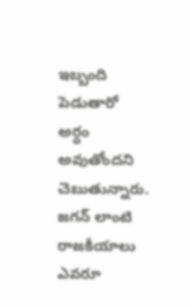ఇబ్బంది పెడుతారో అర్థం అవుతోందని చెబుతున్నారు. జగన్ లాంటి రాజకీయాలు ఎవరూ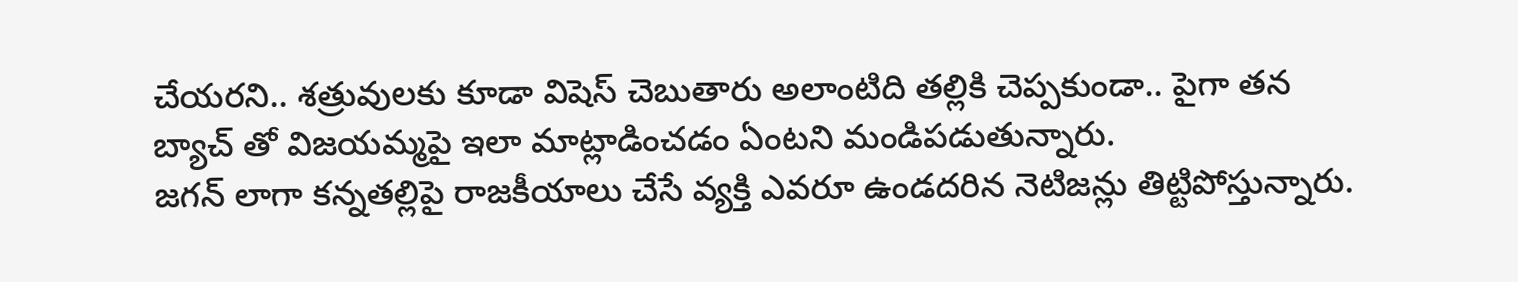చేయరని.. శత్రువులకు కూడా విషెస్ చెబుతారు అలాంటిది తల్లికి చెప్పకుండా.. పైగా తన బ్యాచ్ తో విజయమ్మపై ఇలా మాట్లాడించడం ఏంటని మండిపడుతున్నారు.
జగన్ లాగా కన్నతల్లిపై రాజకీయాలు చేసే వ్యక్తి ఎవరూ ఉండదరిన నెటిజన్లు తిట్టిపోస్తున్నారు.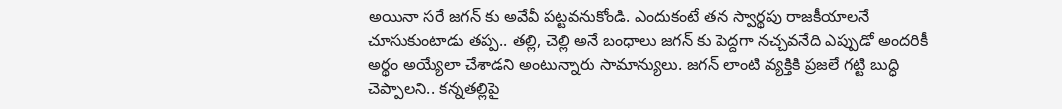అయినా సరే జగన్ కు అవేవీ పట్టవనుకోండి. ఎందుకంటే తన స్వార్థపు రాజకీయాలనే చూసుకుంటాడు తప్ప.. తల్లి, చెల్లి అనే బంధాలు జగన్ కు పెద్దగా నచ్చవనేది ఎప్పుడో అందరికీ అర్థం అయ్యేలా చేశాడని అంటున్నారు సామాన్యులు. జగన్ లాంటి వ్యక్తికి ప్రజలే గట్టి బుద్ధి చెప్పాలని.. కన్నతల్లిపై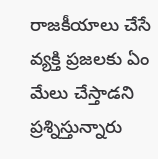రాజకీయాలు చేసే వ్యక్తి ప్రజలకు ఏం మేలు చేస్తాడని ప్రశ్నిస్తున్నారు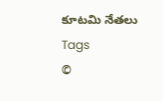కూటమి నేతలు
Tags
©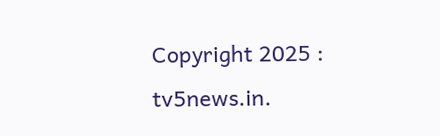Copyright 2025 : tv5news.in.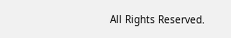All Rights Reserved.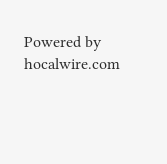Powered by hocalwire.com